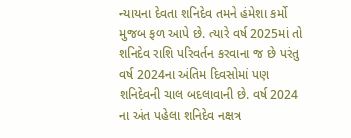ન્યાયના દેવતા શનિદેવ તમને હંમેશા કર્મો મુજબ ફળ આપે છે. ત્યારે વર્ષ 2025માં તો શનિદેવ રાશિ પરિવર્તન કરવાના જ છે પરંતુ વર્ષ 2024ના અંતિમ દિવસોમાં પણ શનિદેવની ચાલ બદલાવાની છે. વર્ષ 2024 ના અંત પહેલા શનિદેવ નક્ષત્ર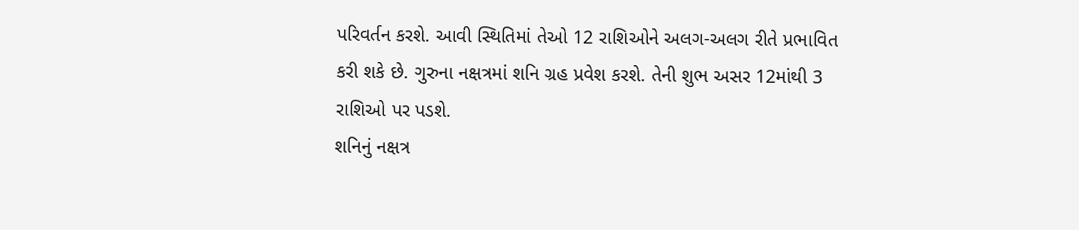પરિવર્તન કરશે. આવી સ્થિતિમાં તેઓ 12 રાશિઓને અલગ-અલગ રીતે પ્રભાવિત કરી શકે છે. ગુરુના નક્ષત્રમાં શનિ ગ્રહ પ્રવેશ કરશે. તેની શુભ અસર 12માંથી 3 રાશિઓ પર પડશે.
શનિનું નક્ષત્ર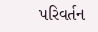પરિવર્તન